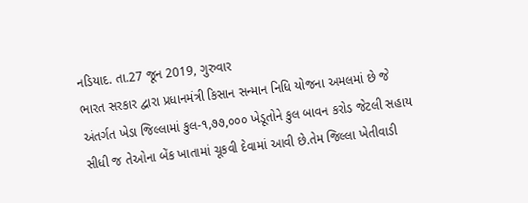નડિયાદ. તા.27 જૂન 2019, ગુરુવાર
ભારત સરકાર દ્વારા પ્રધાનમંત્રી કિસાન સન્માન નિધિ યોજના અમલમાં છે જે અંતર્ગત ખેડા જિલ્લામાં કુલ-૧,૭૭,૦૦૦ ખેડૂતોને કુલ બાવન કરોડ જેટલી સહાય સીધી જ તેઓના બેંક ખાતામાં ચૂકવી દેવામાં આવી છે.તેમ જિલ્લા ખેતીવાડી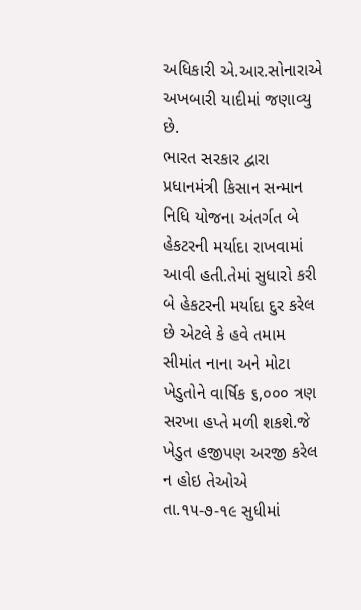અધિકારી એ.આર.સોનારાએ અખબારી યાદીમાં જણાવ્યુ છે.
ભારત સરકાર દ્વારા પ્રધાનમંત્રી કિસાન સન્માન નિધિ યોજના અંતર્ગત બે હેકટરની મર્યાદા રાખવામાં આવી હતી.તેમાં સુધારો કરી બે હેકટરની મર્યાદા દુર કરેલ છે એટલે કે હવે તમામ સીમાંત નાના અને મોટા ખેડુતોને વાર્ષિક ૬,૦૦૦ ત્રણ સરખા હપ્તે મળી શકશે.જે ખેડુત હજીપણ અરજી કરેલ ન હોઇ તેઓએ તા.૧૫-૭-૧૯ સુધીમાં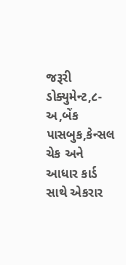જરૂરી ડોક્યુમેન્ટ,૮-અ,બેંક પાસબુક,કેન્સલ ચેક અને આધાર કાર્ડ સાથે એકરાર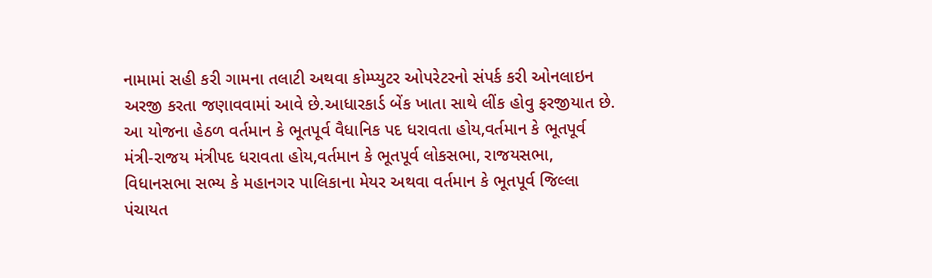નામામાં સહી કરી ગામના તલાટી અથવા કોમ્પ્યુટર ઓપરેટરનો સંપર્ક કરી ઓનલાઇન અરજી કરતા જણાવવામાં આવે છે.આધારકાર્ડ બેંક ખાતા સાથે લીંક હોવુ ફરજીયાત છે.
આ યોજના હેઠળ વર્તમાન કે ભૂતપૂર્વ વૈધાનિક પદ ધરાવતા હોય,વર્તમાન કે ભૂતપૂર્વ મંત્રી-રાજય મંત્રીપદ ધરાવતા હોય,વર્તમાન કે ભૂતપૂર્વ લોકસભા, રાજયસભા, વિધાનસભા સભ્ય કે મહાનગર પાલિકાના મેયર અથવા વર્તમાન કે ભૂતપૂર્વ જિલ્લા પંચાયત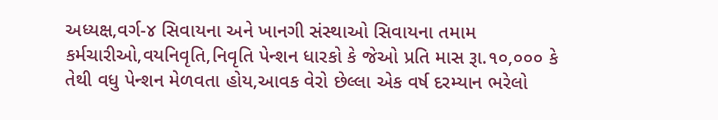અધ્યક્ષ,વર્ગ-૪ સિવાયના અને ખાનગી સંસ્થાઓ સિવાયના તમામ કર્મચારીઓ,વયનિવૃતિ,નિવૃતિ પેન્શન ધારકો કે જેઓ પ્રતિ માસ રૂા.૧૦,૦૦૦ કે તેથી વધુ પેન્શન મેળવતા હોય,આવક વેરો છેલ્લા એક વર્ષ દરમ્યાન ભરેલો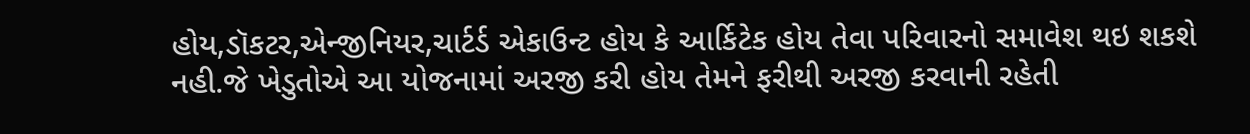હોય,ડૉકટર,એન્જીનિયર,ચાર્ટર્ડ એકાઉન્ટ હોય કે આર્કિટેક હોય તેવા પરિવારનો સમાવેશ થઇ શકશે નહી.જે ખેડુતોએ આ યોજનામાં અરજી કરી હોય તેમને ફરીથી અરજી કરવાની રહેતી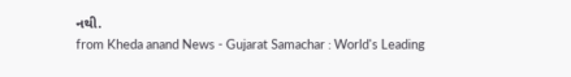નથી.
from Kheda anand News - Gujarat Samachar : World's Leading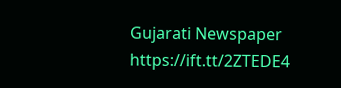Gujarati Newspaper https://ift.tt/2ZTEDE4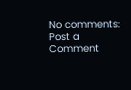No comments:
Post a Comment